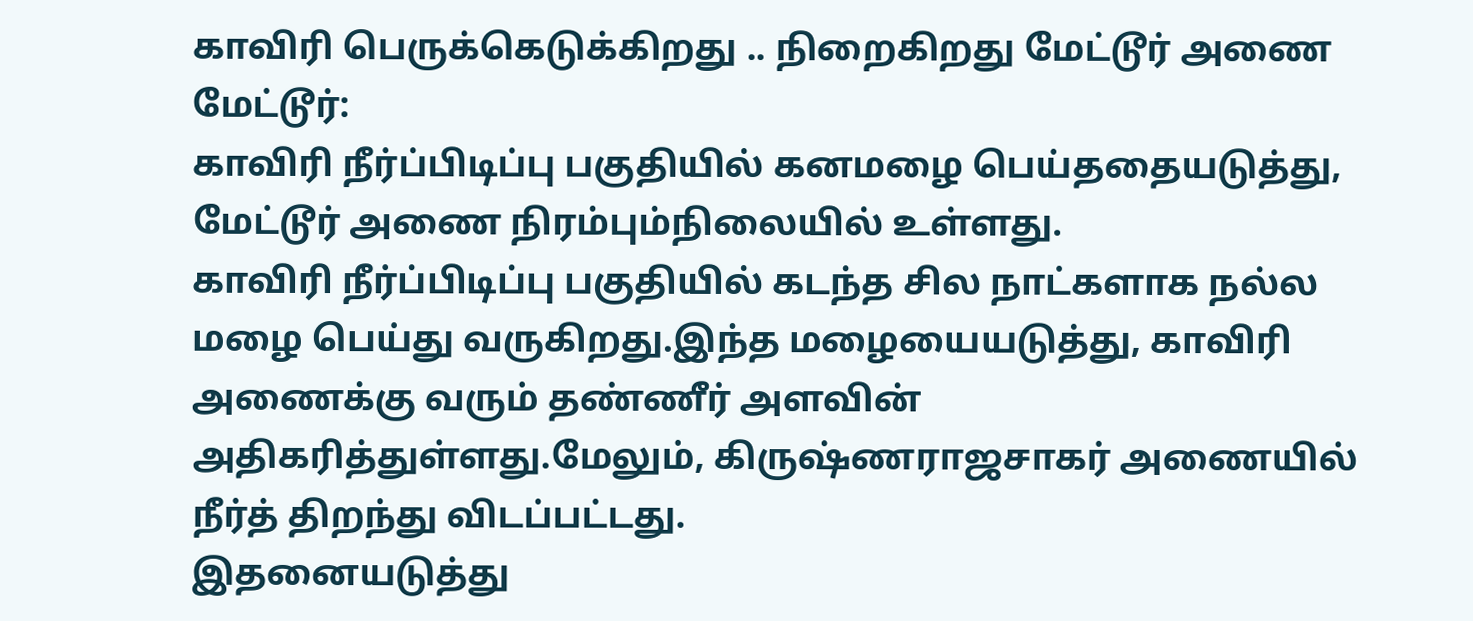காவிரி பெருக்கெடுக்கிறது .. நிறைகிறது மேட்டூர் அணை
மேட்டூர்:
காவிரி நீர்ப்பிடிப்பு பகுதியில் கனமழை பெய்ததையடுத்து, மேட்டூர் அணை நிரம்பும்நிலையில் உள்ளது.
காவிரி நீர்ப்பிடிப்பு பகுதியில் கடந்த சில நாட்களாக நல்ல மழை பெய்து வருகிறது.இந்த மழையையடுத்து, காவிரி அணைக்கு வரும் தண்ணீர் அளவின் அதிகரித்துள்ளது.மேலும், கிருஷ்ணராஜசாகர் அணையில் நீர்த் திறந்து விடப்பட்டது.
இதனையடுத்து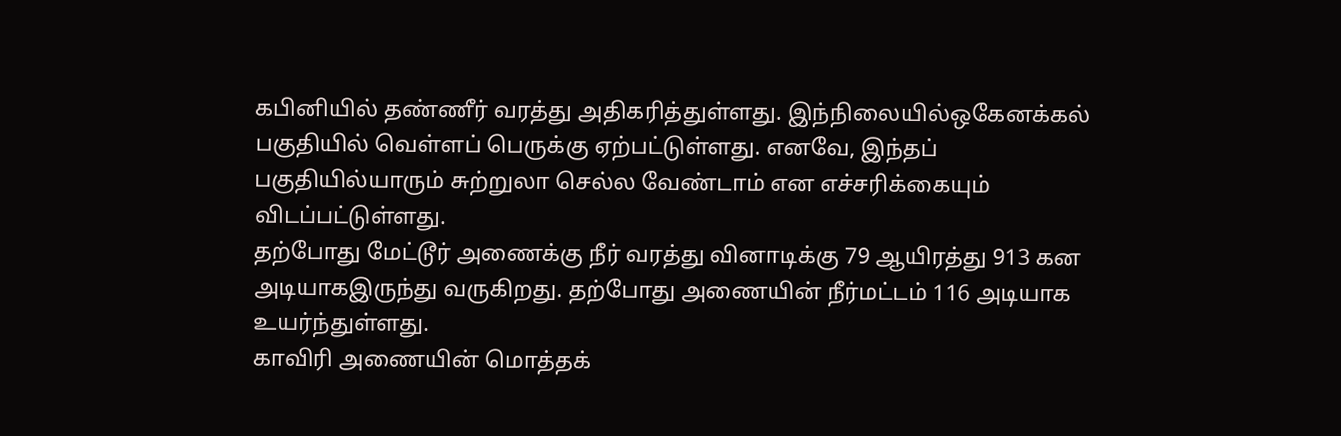கபினியில் தண்ணீர் வரத்து அதிகரித்துள்ளது. இந்நிலையில்ஒகேனக்கல் பகுதியில் வெள்ளப் பெருக்கு ஏற்பட்டுள்ளது. எனவே, இந்தப் பகுதியில்யாரும் சுற்றுலா செல்ல வேண்டாம் என எச்சரிக்கையும் விடப்பட்டுள்ளது.
தற்போது மேட்டூர் அணைக்கு நீர் வரத்து வினாடிக்கு 79 ஆயிரத்து 913 கன அடியாகஇருந்து வருகிறது. தற்போது அணையின் நீர்மட்டம் 116 அடியாக உயர்ந்துள்ளது.
காவிரி அணையின் மொத்தக்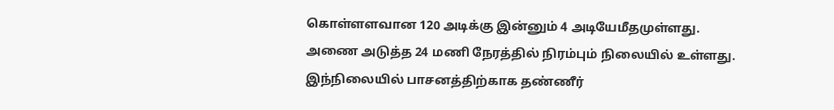கொள்ளளவான 120 அடிக்கு இன்னும் 4 அடியேமீதமுள்ளது. அணை அடுத்த 24 மணி நேரத்தில் நிரம்பும் நிலையில் உள்ளது.
இந்நிலையில் பாசனத்திற்காக தண்ணீர்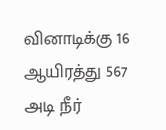வினாடிக்கு 16 ஆயிரத்து 567 அடி நீர்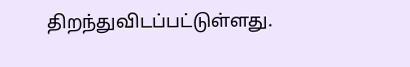திறந்துவிடப்பட்டுள்ளது.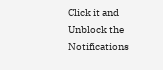Click it and Unblock the Notifications